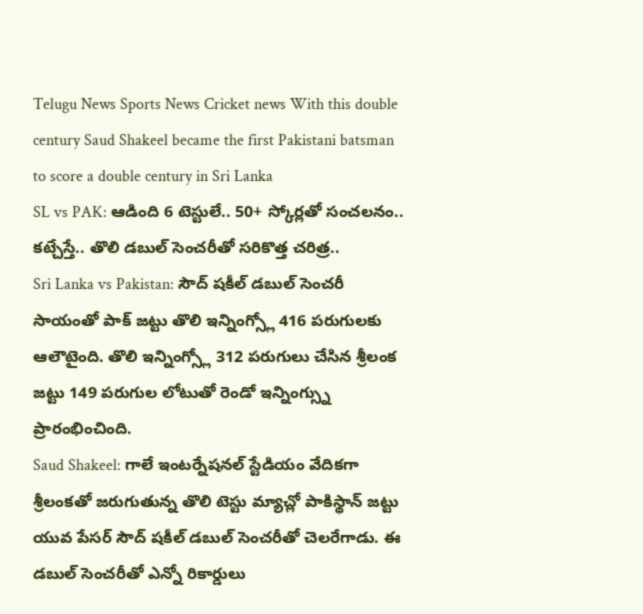Telugu News Sports News Cricket news With this double century Saud Shakeel became the first Pakistani batsman to score a double century in Sri Lanka
SL vs PAK: ఆడింది 6 టెస్టులే.. 50+ స్కోర్లతో సంచలనం.. కట్చేస్తే.. తొలి డబుల్ సెంచరీతో సరికొత్త చరిత్ర..
Sri Lanka vs Pakistan: సౌద్ షకీల్ డబుల్ సెంచరీ సాయంతో పాక్ జట్టు తొలి ఇన్నింగ్స్లో 416 పరుగులకు ఆలౌటైంది. తొలి ఇన్నింగ్స్లో 312 పరుగులు చేసిన శ్రీలంక జట్టు 149 పరుగుల లోటుతో రెండో ఇన్నింగ్స్ను ప్రారంభించింది.
Saud Shakeel: గాలే ఇంటర్నేషనల్ స్టేడియం వేదికగా శ్రీలంకతో జరుగుతున్న తొలి టెస్టు మ్యాచ్లో పాకిస్థాన్ జట్టు యువ పేసర్ సౌద్ షకీల్ డబుల్ సెంచరీతో చెలరేగాడు. ఈ డబుల్ సెంచరీతో ఎన్నో రికార్డులు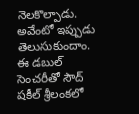నెలకొల్పాడు. అవేంటో ఇప్పుడు తెలుసుకుందాం.
ఈ డబుల్ సెంచరీతో సౌద్ షకీల్ శ్రీలంకలో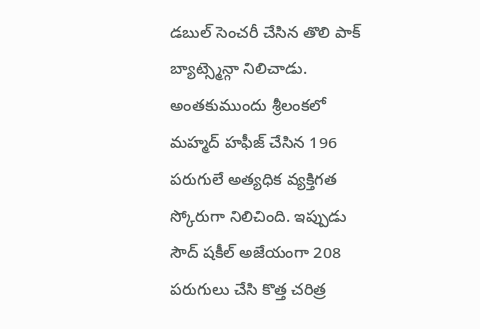డబుల్ సెంచరీ చేసిన తొలి పాక్ బ్యాట్స్మెన్గా నిలిచాడు. అంతకుముందు శ్రీలంకలో మహ్మద్ హఫీజ్ చేసిన 196 పరుగులే అత్యధిక వ్యక్తిగత స్కోరుగా నిలిచింది. ఇప్పుడు సౌద్ షకీల్ అజేయంగా 208 పరుగులు చేసి కొత్త చరిత్ర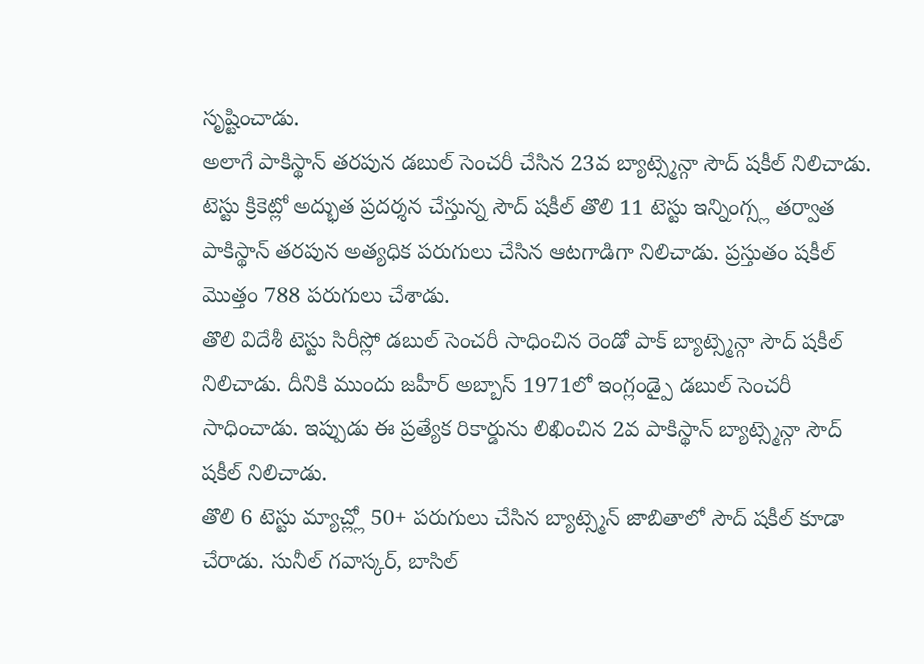సృష్టించాడు.
అలాగే పాకిస్థాన్ తరపున డబుల్ సెంచరీ చేసిన 23వ బ్యాట్స్మెన్గా సౌద్ షకీల్ నిలిచాడు.
టెస్టు క్రికెట్లో అద్భుత ప్రదర్శన చేస్తున్న సౌద్ షకీల్ తొలి 11 టెస్టు ఇన్నింగ్స్ల తర్వాత పాకిస్థాన్ తరపున అత్యధిక పరుగులు చేసిన ఆటగాడిగా నిలిచాడు. ప్రస్తుతం షకీల్ మొత్తం 788 పరుగులు చేశాడు.
తొలి విదేశీ టెస్టు సిరీస్లో డబుల్ సెంచరీ సాధించిన రెండో పాక్ బ్యాట్స్మెన్గా సౌద్ షకీల్ నిలిచాడు. దీనికి ముందు జహీర్ అబ్బాస్ 1971లో ఇంగ్లండ్పై డబుల్ సెంచరీ సాధించాడు. ఇప్పుడు ఈ ప్రత్యేక రికార్డును లిఖించిన 2వ పాకిస్థాన్ బ్యాట్స్మెన్గా సౌద్ షకీల్ నిలిచాడు.
తొలి 6 టెస్టు మ్యాచ్ల్లో 50+ పరుగులు చేసిన బ్యాట్స్మెన్ జాబితాలో సౌద్ షకీల్ కూడా చేరాడు. సునీల్ గవాస్కర్, బాసిల్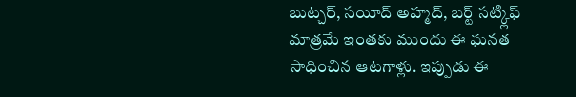బుట్చర్, సయీద్ అహ్మద్, బర్ట్ సట్క్లిఫ్ మాత్రమే ఇంతకు ముందు ఈ ఘనత సాధించిన ఆటగాళ్లు. ఇప్పుడు ఈ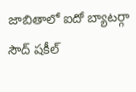జాబితాలో ఐదో బ్యాటర్గా సౌద్ షకీల్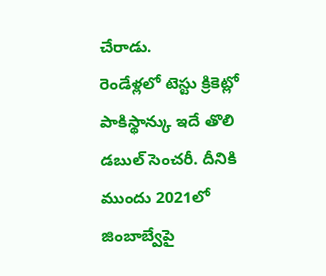చేరాడు.
రెండేళ్లలో టెస్టు క్రికెట్లో పాకిస్థాన్కు ఇదే తొలి డబుల్ సెంచరీ. దీనికి ముందు 2021లో జింబాబ్వేపై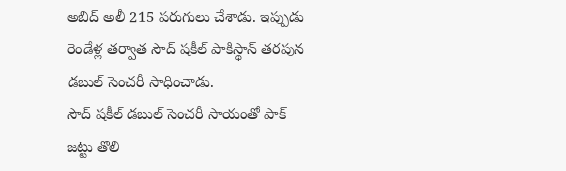అబిద్ అలీ 215 పరుగులు చేశాడు. ఇప్పుడు రెండేళ్ల తర్వాత సౌద్ షకీల్ పాకిస్థాన్ తరపున డబుల్ సెంచరీ సాధించాడు.
సౌద్ షకీల్ డబుల్ సెంచరీ సాయంతో పాక్ జట్టు తొలి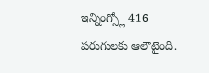ఇన్నింగ్స్లో 416 పరుగులకు ఆలౌటైంది.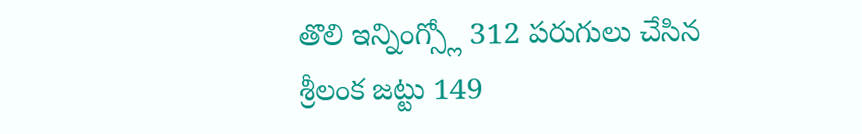తొలి ఇన్నింగ్స్లో 312 పరుగులు చేసిన శ్రీలంక జట్టు 149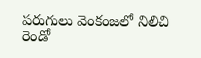పరుగులు వెంకంజలో నిలిచి రెండో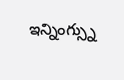ఇన్నింగ్స్ను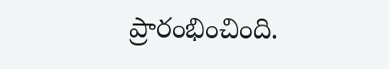ప్రారంభించింది.